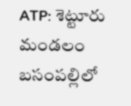ATP: శెట్టూరు మండలం బసంపల్లిలో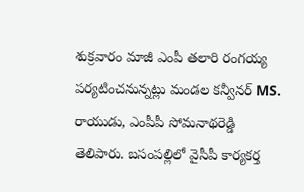శుక్రవారం మాజీ ఎంపీ తలారి రంగయ్య పర్యటించనున్నట్లు మండల కన్వీనర్ MS. రాయుడు, ఎంపీపీ సోమనాథరెడ్డి తెలిపారు. బసంపల్లిలో వైసీపీ కార్యకర్త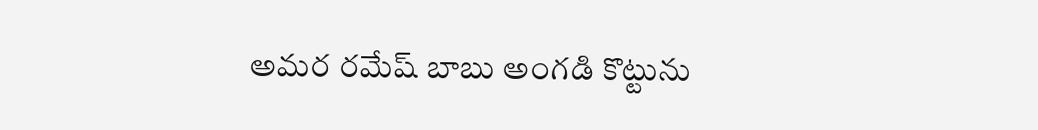అమర రమేష్ బాబు అంగడి కొట్టును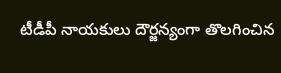టీడీపీ నాయకులు దౌర్జన్యంగా తొలగించిన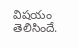విషయం తెలిసిందే.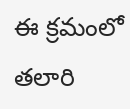ఈ క్రమంలో తలారి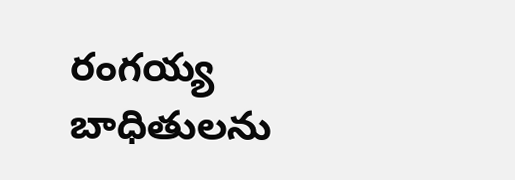రంగయ్య బాధితులను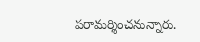పరామర్శించనున్నారు.